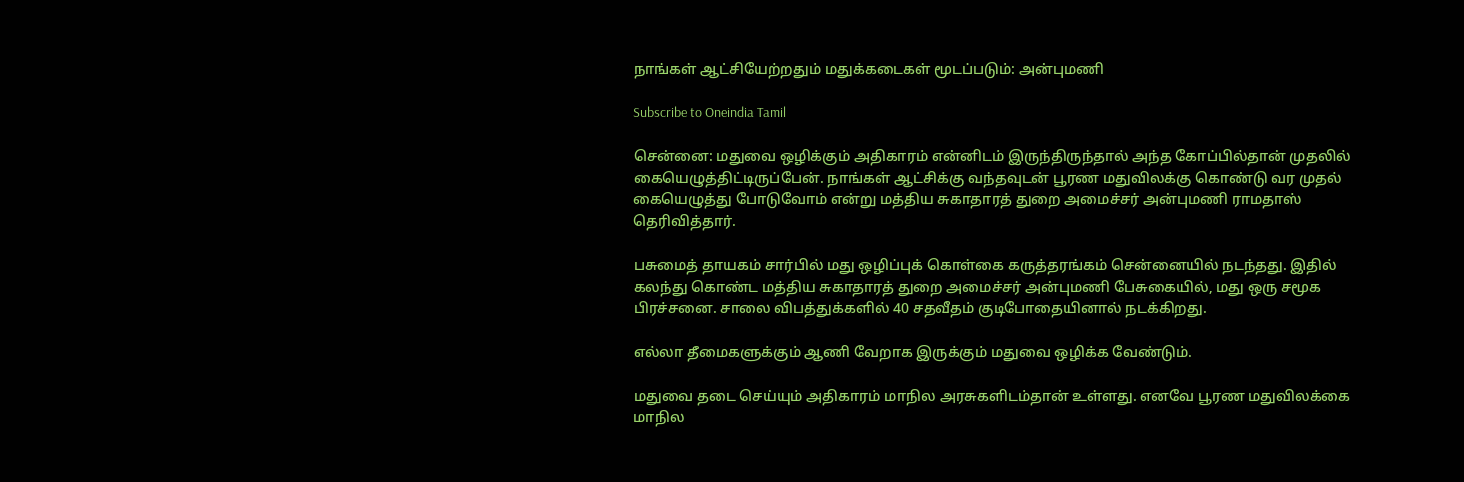நாங்கள் ஆட்சியேற்றதும் மதுக்கடைகள் மூடப்படும்: அன்புமணி

Subscribe to Oneindia Tamil

சென்னை: மதுவை ஒழிக்கும் அதிகாரம் என்னிடம் இருந்திருந்தால் அந்த கோப்பில்தான் முதலில் கையெழுத்திட்டிருப்பேன். நாங்கள் ஆட்சிக்கு வந்தவுடன் பூரண மதுவிலக்கு கொண்டு வர முதல் கையெழுத்து போடுவோம் என்று மத்திய சுகாதாரத் துறை அமைச்சர் அன்புமணி ராமதாஸ் தெரிவித்தார்.

பசுமைத் தாயகம் சார்பில் மது ஒழிப்புக் கொள்கை கருத்தரங்கம் சென்னையில் நடந்தது. இதில் கலந்து கொண்ட மத்திய சுகாதாரத் துறை அமைச்சர் அன்புமணி பேசுகையில், மது ஒரு சமூக பிரச்சனை. சாலை விபத்துக்களில் 40 சதவீதம் குடிபோதையினால் நடக்கிறது.

எல்லா தீமைகளுக்கும் ஆணி வேறாக இருக்கும் மதுவை ஒழிக்க வேண்டும்.

மதுவை தடை செய்யும் அதிகாரம் மாநில அரசுகளிடம்தான் உள்ளது. எனவே பூரண மதுவிலக்கை மாநில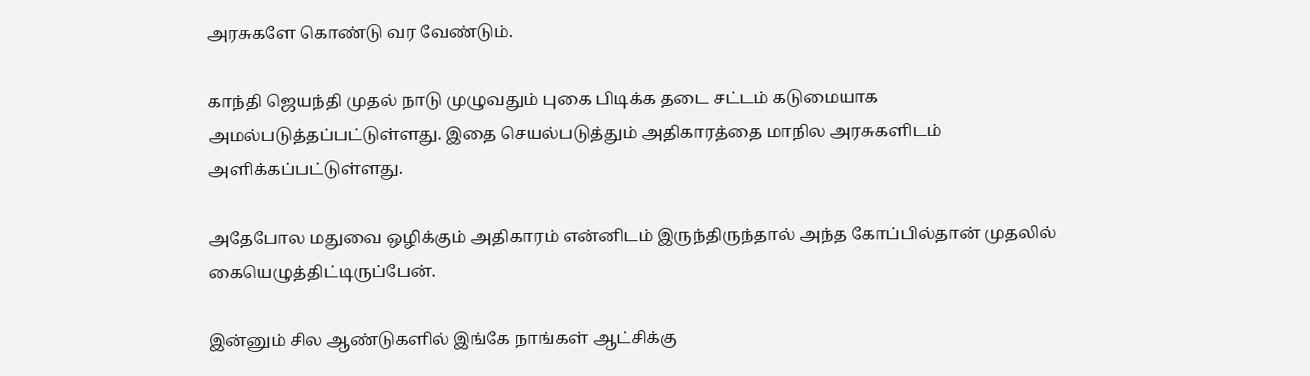அரசுகளே கொண்டு வர வேண்டும்.

காந்தி ஜெயந்தி முதல் நாடு முழுவதும் புகை பிடிக்க தடை சட்டம் கடுமையாக அமல்படுத்தப்பட்டுள்ளது. இதை செயல்படுத்தும் அதிகாரத்தை மாநில அரசுகளிடம் அளிக்கப்பட்டுள்ளது.

அதேபோல மதுவை ஒழிக்கும் அதிகாரம் என்னிடம் இருந்திருந்தால் அந்த கோப்பில்தான் முதலில் கையெழுத்திட்டிருப்பேன்.

இன்னும் சில ஆண்டுகளில் இங்கே நாங்கள் ஆட்சிக்கு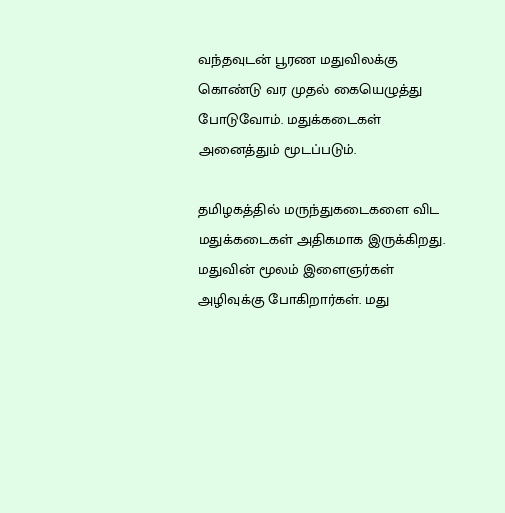வந்தவுடன் பூரண மதுவிலக்கு கொண்டு வர முதல் கையெழுத்து போடுவோம். மதுக்கடைகள் அனைத்தும் மூடப்படும்.

தமிழகத்தில் மருந்துகடைகளை விட மதுக்கடைகள் அதிகமாக இருக்கிறது. மதுவின் மூலம் இளைஞர்கள் அழிவுக்கு போகிறார்கள். மது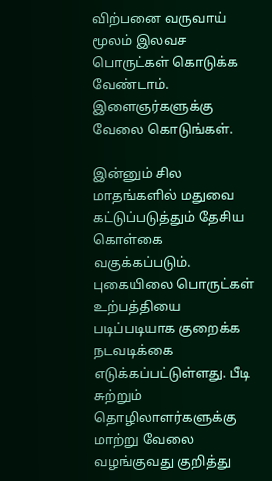விற்பனை வருவாய் மூலம் இலவச பொருட்கள் கொடுக்க வேண்டாம். இளைஞர்களுக்கு வேலை கொடுங்கள்.

இன்னும் சில மாதங்களில் மதுவை கட்டுப்படுத்தும் தேசிய கொள்கை வகுக்கப்படும். புகையிலை பொருட்கள் உற்பத்தியை படிப்படியாக குறைக்க நடவடிக்கை எடுக்கப்பட்டுள்ளது. பீடி சுற்றும் தொழிலாளர்களுக்கு மாற்று வேலை வழங்குவது குறித்து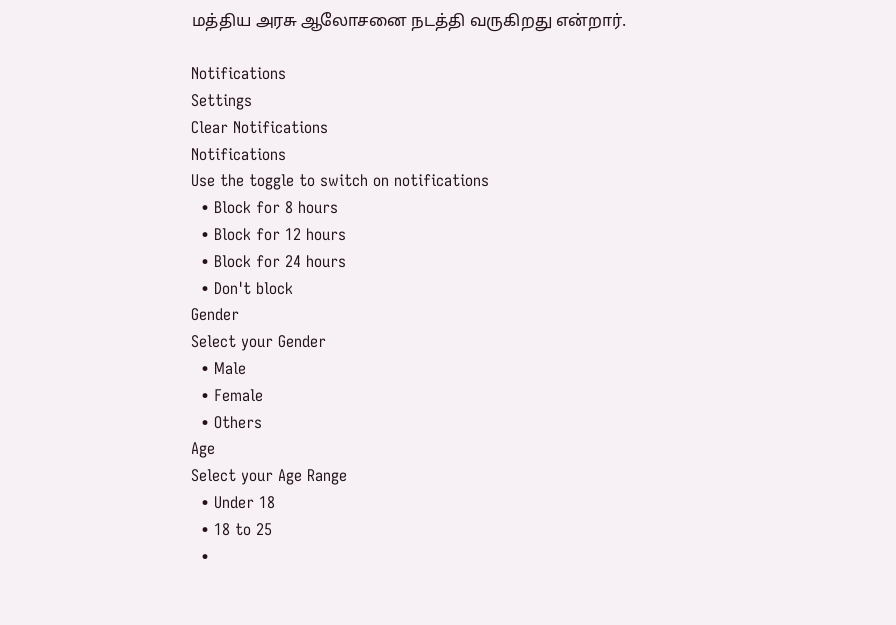மத்திய அரசு ஆலோசனை நடத்தி வருகிறது என்றார்.

Notifications
Settings
Clear Notifications
Notifications
Use the toggle to switch on notifications
  • Block for 8 hours
  • Block for 12 hours
  • Block for 24 hours
  • Don't block
Gender
Select your Gender
  • Male
  • Female
  • Others
Age
Select your Age Range
  • Under 18
  • 18 to 25
  •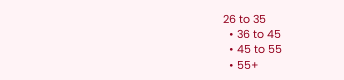26 to 35
  • 36 to 45
  • 45 to 55
  • 55+